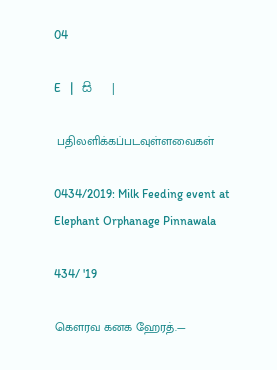04

E   |   සි   |

 பதிலளிக்கப்படவுள்ளவைகள்

0434/2019: Milk Feeding event at Elephant Orphanage Pinnawala

434/ '19

கௌரவ கனக ஹேரத்.—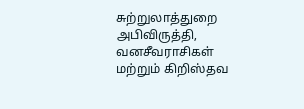சுற்றுலாத்துறை அபிவிருத்தி, வனசீவராசிகள் மற்றும் கிறிஸ்தவ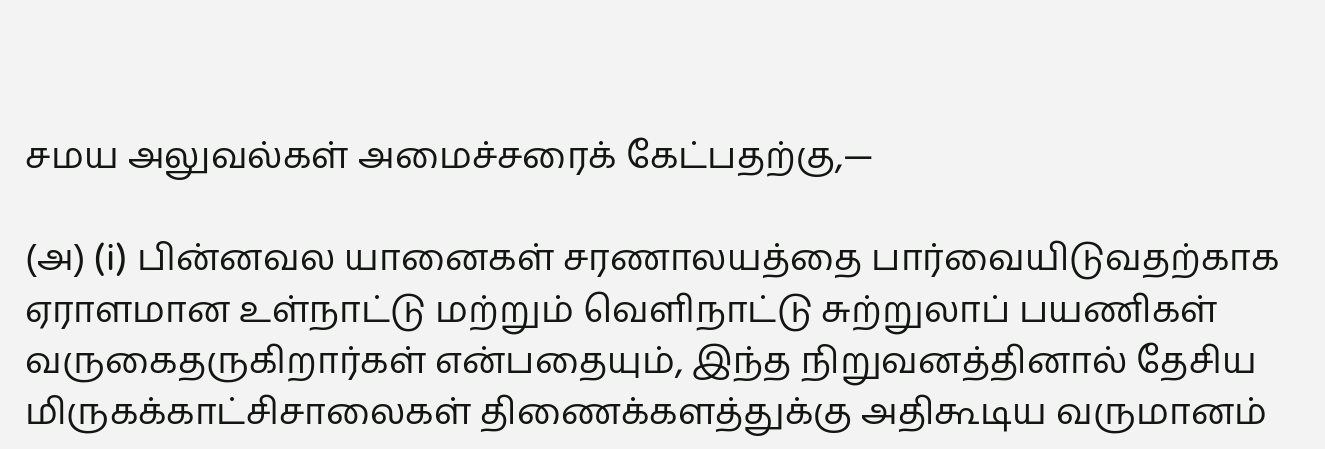சமய அலுவல்கள் அமைச்சரைக் கேட்பதற்கு,—

(அ) (i) பின்னவல யானைகள் சரணாலயத்தை பார்வையிடுவதற்காக ஏராளமான உள்நாட்டு மற்றும் வெளிநாட்டு சுற்றுலாப் பயணிகள் வருகைதருகிறார்கள் என்பதையும், இந்த நிறுவனத்தினால் தேசிய மிருகக்காட்சிசாலைகள் திணைக்களத்துக்கு அதிகூடிய வருமானம்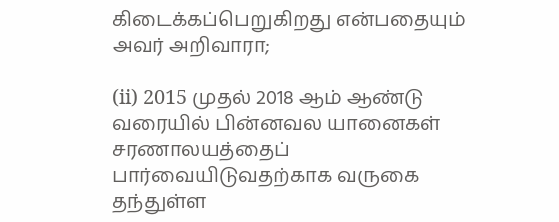கிடைக்கப்பெறுகிறது என்பதையும் அவர் அறிவாரா;

(ii) 2015 முதல் 2018 ஆம் ஆண்டு வரையில் பின்னவல யானைகள் சரணாலயத்தைப் பார்வையிடுவதற்காக வருகை தந்துள்ள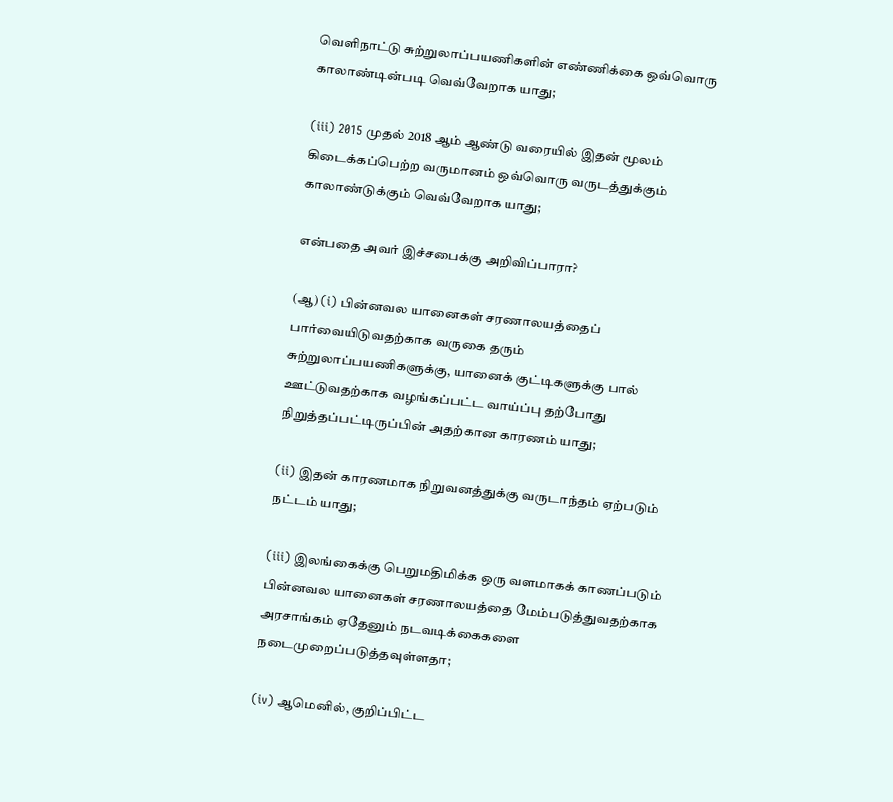வெளிநாட்டு சுற்றுலாப்பயணிகளின் எண்ணிக்கை ஒவ்வொரு காலாண்டின்படி வெவ்வேறாக யாது;

(iii) 2015 முதல் 2018 ஆம் ஆண்டு வரையில் இதன் மூலம் கிடைக்கப்பெற்ற வருமானம் ஒவ்வொரு வருடத்துக்கும் காலாண்டுக்கும் வெவ்வேறாக யாது;

என்பதை அவர் இச்சபைக்கு அறிவிப்பாரா?

(ஆ) (i) பின்னவல யானைகள் சரணாலயத்தைப் பார்வையிடுவதற்காக வருகை தரும் சுற்றுலாப்பயணிகளுக்கு, யானைக் குட்டிகளுக்கு பால் ஊட்டுவதற்காக வழங்கப்பட்ட வாய்ப்பு தற்போது நிறுத்தப்பட்டிருப்பின் அதற்கான காரணம் யாது;

(ii) இதன் காரணமாக நிறுவனத்துக்கு வருடாந்தம் ஏற்படும் நட்டம் யாது;

(iii) இலங்கைக்கு பெறுமதிமிக்க ஒரு வளமாகக் காணப்படும் பின்னவல யானைகள் சரணாலயத்தை மேம்படுத்துவதற்காக அரசாங்கம் ஏதேனும் நடவடிக்கைகளை நடைமுறைப்படுத்தவுள்ளதா;

(iv) ஆமெனில், குறிப்பிட்ட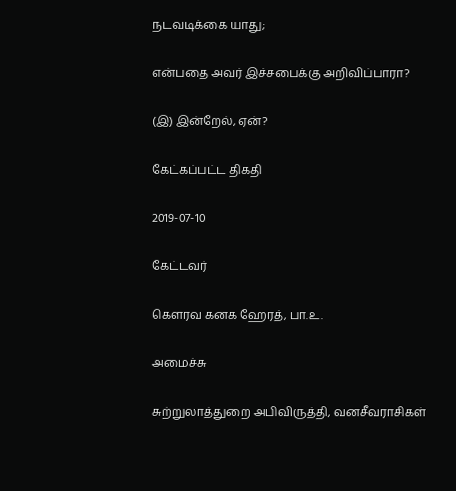நடவடிக்கை யாது;

என்பதை அவர் இச்சபைக்கு அறிவிப்பாரா?

(இ) இன்றேல், ஏன்?

கேட்கப்பட்ட திகதி

2019-07-10

கேட்டவர்

கௌரவ கனக ஹேரத், பா.உ.

அமைச்சு

சுற்றுலாத்துறை அபிவிருத்தி, வனசீவராசிகள்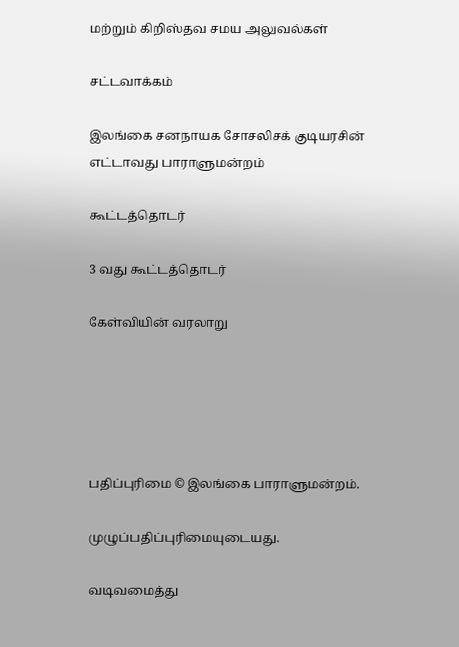மற்றும் கிறிஸ்தவ சமய அலுவல்கள்

சட்டவாக்கம்

இலங்கை சனநாயக சோசலிசக் குடியரசின் எட்டாவது பாராளுமன்றம்

கூட்டத்தொடர்

3 வது கூட்டத்தொடர்

கேள்வியின் வரலாறு





பதிப்புரிமை © இலங்கை பாராளுமன்றம்.

முழுப்பதிப்புரிமையுடையது.

வடிவமைத்து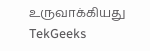உருவாக்கியது  TekGeeks